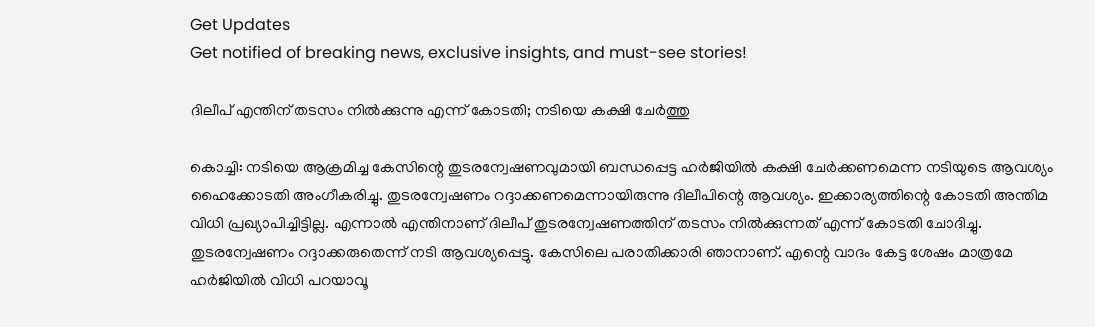Get Updates
Get notified of breaking news, exclusive insights, and must-see stories!

ദിലീപ് എന്തിന് തടസം നില്‍ക്കുന്നു എന്ന് കോടതി; നടിയെ കക്ഷി ചേര്‍ത്തു

കൊച്ചി: നടിയെ ആക്രമിച്ച കേസിന്റെ തുടരന്വേഷണവുമായി ബന്ധപ്പെട്ട ഹര്‍ജിയില്‍ കക്ഷി ചേര്‍ക്കണമെന്ന നടിയുടെ ആവശ്യം ഹൈക്കോടതി അംഗീകരിച്ചു. തുടരന്വേഷണം റദ്ദാക്കണമെന്നായിരുന്നു ദിലീപിന്റെ ആവശ്യം. ഇക്കാര്യത്തിന്റെ കോടതി അന്തിമ വിധി പ്രഖ്യാപിച്ചിട്ടില്ല. എന്നാല്‍ എന്തിനാണ് ദിലീപ് തുടരന്വേഷണത്തിന് തടസം നില്‍ക്കുന്നത് എന്ന് കോടതി ചോദിച്ചു. തുടരന്വേഷണം റദ്ദാക്കരുതെന്ന് നടി ആവശ്യപ്പെട്ടു. കേസിലെ പരാതിക്കാരി ഞാനാണ്. എന്റെ വാദം കേട്ട ശേഷം മാത്രമേ ഹര്‍ജിയില്‍ വിധി പറയാവൂ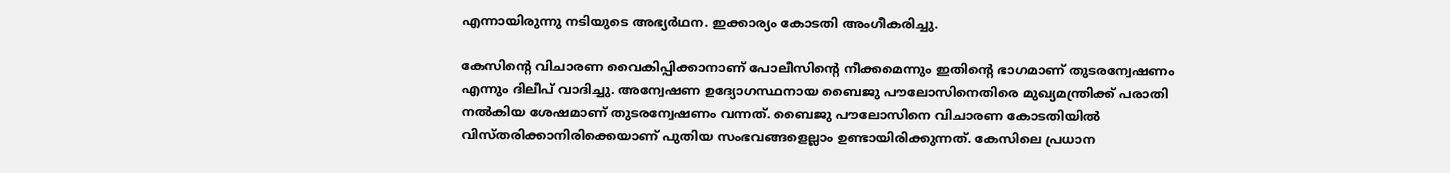എന്നായിരുന്നു നടിയുടെ അഭ്യര്‍ഥന. ഇക്കാര്യം കോടതി അംഗീകരിച്ചു.

കേസിന്റെ വിചാരണ വൈകിപ്പിക്കാനാണ് പോലീസിന്റെ നീക്കമെന്നും ഇതിന്റെ ഭാഗമാണ് തുടരന്വേഷണം എന്നും ദിലീപ് വാദിച്ചു. അന്വേഷണ ഉദ്യോഗസ്ഥനായ ബൈജു പൗലോസിനെതിരെ മുഖ്യമന്ത്രിക്ക് പരാതി നല്‍കിയ ശേഷമാണ് തുടരന്വേഷണം വന്നത്. ബൈജു പൗലോസിനെ വിചാരണ കോടതിയില്‍ വിസ്തരിക്കാനിരിക്കെയാണ് പുതിയ സംഭവങ്ങളെല്ലാം ഉണ്ടായിരിക്കുന്നത്. കേസിലെ പ്രധാന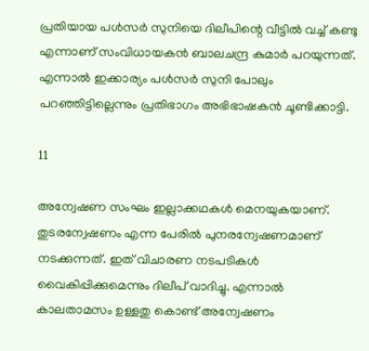പ്രതിയായ പള്‍സര്‍ സുനിയെ ദിലീപിന്റെ വീട്ടില്‍ വച്ച് കണ്ടു എന്നാണ് സംവിധായകന്‍ ബാലചന്ദ്ര കുമാര്‍ പറയുന്നത്. എന്നാല്‍ ഇക്കാര്യം പള്‍സര്‍ സുനി പോലും പറഞ്ഞിട്ടില്ലെന്നും പ്രതിഭാഗം അഭിഭാഷകന്‍ ചൂണ്ടിക്കാട്ടി.

11

അന്വേഷണ സംഘം ഇല്ലാക്കഥകള്‍ മെനയുകയാണ്. തുടരന്വേഷണം എന്ന പേരില്‍ പുനരന്വേഷണമാണ് നടക്കുന്നത്. ഇത് വിചാരണ നടപടികള്‍ വൈകിപ്പിക്കുമെന്നും ദിലീപ് വാദിച്ചു. എന്നാല്‍ കാലതാമസം ഉള്ളതു കൊണ്ട് അന്വേഷണം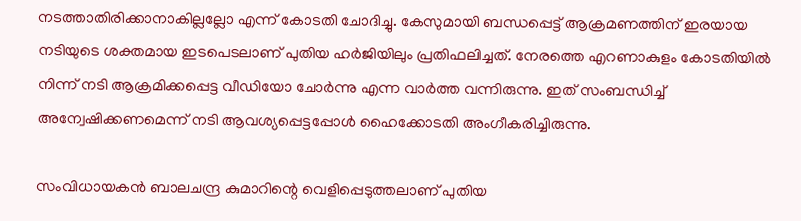നടത്താതിരിക്കാനാകില്ലല്ലോ എന്ന് കോടതി ചോദിച്ചു. കേസുമായി ബന്ധപ്പെട്ട് ആക്രമണത്തിന് ഇരയായ നടിയുടെ ശക്തമായ ഇടപെടലാണ് പുതിയ ഹര്‍ജിയിലും പ്രതിഫലിച്ചത്. നേരത്തെ എറണാകുളം കോടതിയില്‍ നിന്ന് നടി ആക്രമിക്കപ്പെട്ട വീഡിയോ ചോര്‍ന്നു എന്ന വാര്‍ത്ത വന്നിരുന്നു. ഇത് സംബന്ധിച്ച് അന്വേഷിക്കണമെന്ന് നടി ആവശ്യപ്പെട്ടപ്പോള്‍ ഹൈക്കോടതി അംഗീകരിച്ചിരുന്നു.

സംവിധായകന്‍ ബാലചന്ദ്ര കുമാറിന്റെ വെളിപ്പെടുത്തലാണ് പുതിയ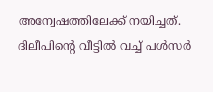അന്വേഷത്തിലേക്ക് നയിച്ചത്. ദിലീപിന്റെ വീട്ടില്‍ വച്ച് പള്‍സര്‍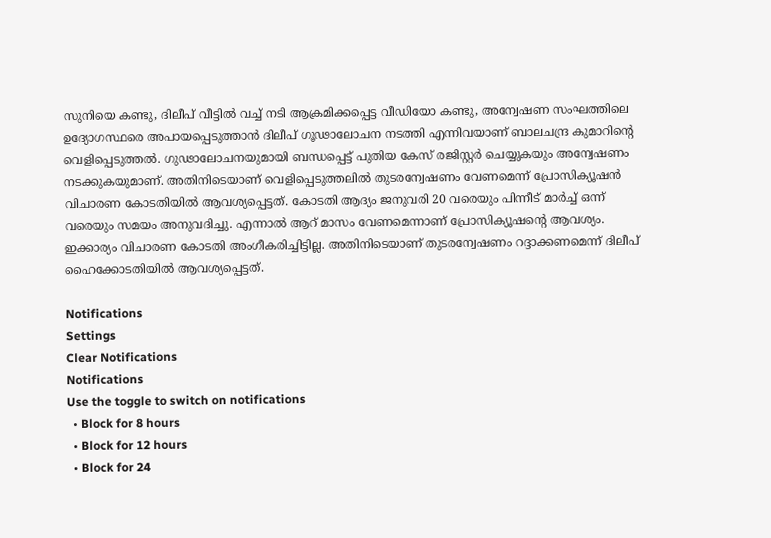സുനിയെ കണ്ടു, ദിലീപ് വീട്ടില്‍ വച്ച് നടി ആക്രമിക്കപ്പെട്ട വീഡിയോ കണ്ടു, അന്വേഷണ സംഘത്തിലെ ഉദ്യോഗസ്ഥരെ അപായപ്പെടുത്താന്‍ ദിലീപ് ഗൂഢാലോചന നടത്തി എന്നിവയാണ് ബാലചന്ദ്ര കുമാറിന്റെ വെളിപ്പെടുത്തല്‍. ഗുഢാലോചനയുമായി ബന്ധപ്പെട്ട് പുതിയ കേസ് രജിസ്റ്റര്‍ ചെയ്യുകയും അന്വേഷണം നടക്കുകയുമാണ്. അതിനിടെയാണ് വെളിപ്പെടുത്തലില്‍ തുടരന്വേഷണം വേണമെന്ന് പ്രോസിക്യൂഷന്‍ വിചാരണ കോടതിയില്‍ ആവശ്യപ്പെട്ടത്. കോടതി ആദ്യം ജനുവരി 20 വരെയും പിന്നീട് മാര്‍ച്ച് ഒന്ന് വരെയും സമയം അനുവദിച്ചു. എന്നാല്‍ ആറ് മാസം വേണമെന്നാണ് പ്രോസിക്യൂഷന്റെ ആവശ്യം. ഇക്കാര്യം വിചാരണ കോടതി അംഗീകരിച്ചിട്ടില്ല. അതിനിടെയാണ് തുടരന്വേഷണം റദ്ദാക്കണമെന്ന് ദിലീപ് ഹൈക്കോടതിയില്‍ ആവശ്യപ്പെട്ടത്.

Notifications
Settings
Clear Notifications
Notifications
Use the toggle to switch on notifications
  • Block for 8 hours
  • Block for 12 hours
  • Block for 24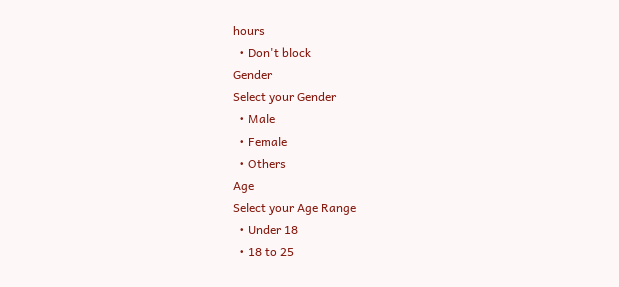hours
  • Don't block
Gender
Select your Gender
  • Male
  • Female
  • Others
Age
Select your Age Range
  • Under 18
  • 18 to 25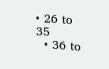• 26 to 35
  • 36 to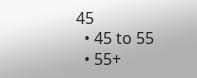45
  • 45 to 55
  • 55+